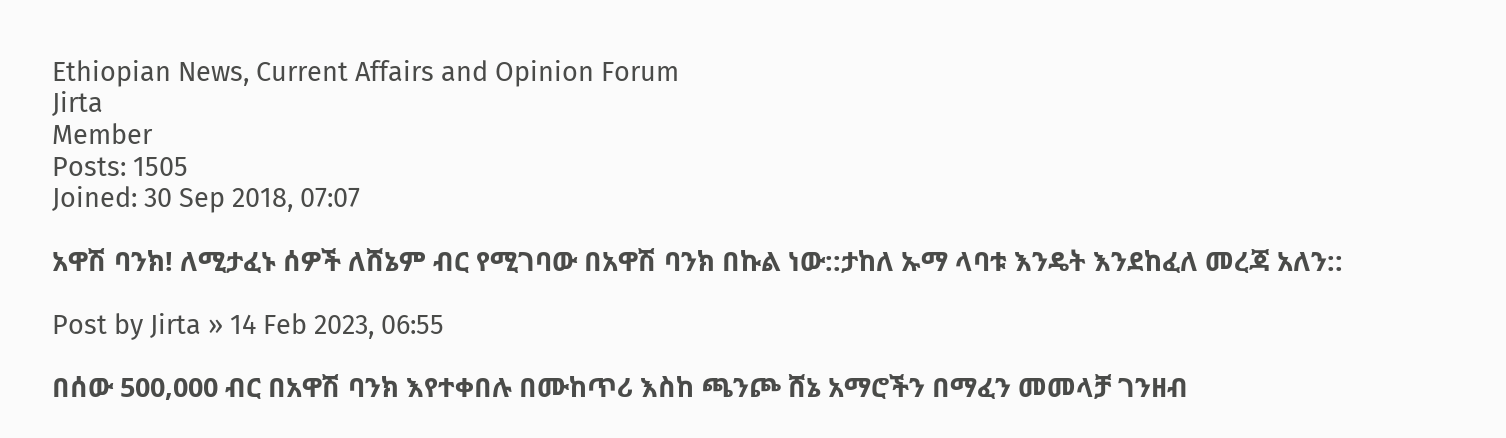Ethiopian News, Current Affairs and Opinion Forum
Jirta
Member
Posts: 1505
Joined: 30 Sep 2018, 07:07

አዋሽ ባንክ! ለሚታፈኑ ሰዎች ለሸኔም ብር የሚገባው በአዋሽ ባንክ በኩል ነው::ታከለ ኡማ ላባቱ እንዴት እንደከፈለ መረጃ አለን::

Post by Jirta » 14 Feb 2023, 06:55

በሰው 500,000 ብር በአዋሽ ባንክ እየተቀበሉ በሙከጥሪ እስከ ጫንጮ ሸኔ አማሮችን በማፈን መመላቻ ገንዘብ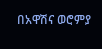በአዋሽና ወሮምያ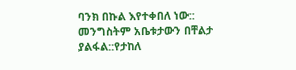ባንክ በኩል እየተቀበለ ነው::
መንግስትም አቤቱታውን በቸልታ ያልፋል::የታከለ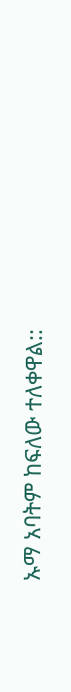ኡማ አባትም ከፍለው ተለቀዋል::